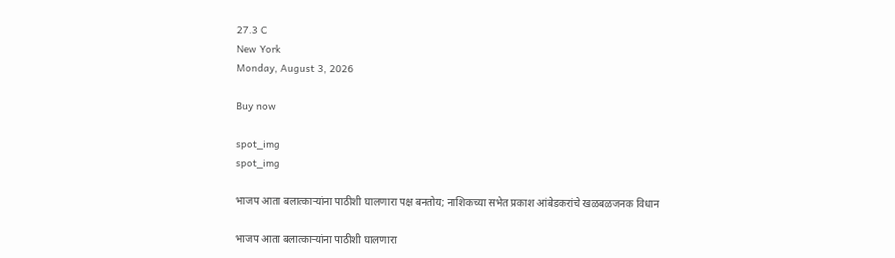27.3 C
New York
Monday, August 3, 2026

Buy now

spot_img
spot_img

भाजप आता बलात्काऱ्यांना पाठीशी घालणारा पक्ष बनतोय; नाशिकच्या सभेत प्रकाश आंबेडकरांचे खळबळजनक विधान

भाजप आता बलात्काऱ्यांना पाठीशी घालणारा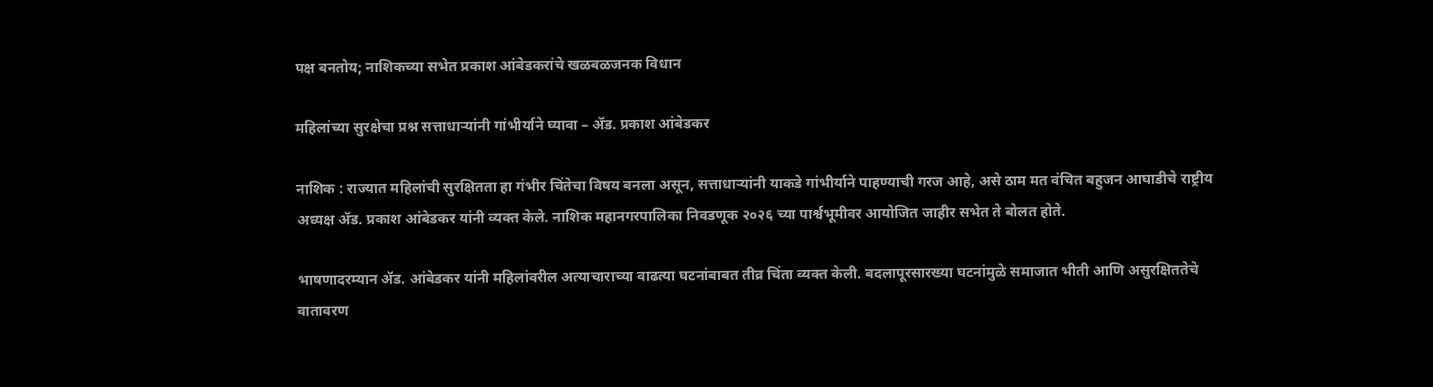पक्ष बनतोय; नाशिकच्या सभेत प्रकाश आंबेडकरांचे खळबळजनक विधान

महिलांच्या सुरक्षेचा प्रश्न सत्ताधाऱ्यांनी गांभीर्याने घ्यावा – ॲड. प्रकाश आंबेडकर

नाशिक : राज्यात महिलांची सुरक्षितता हा गंभीर चिंतेचा विषय बनला असून, सत्ताधाऱ्यांनी याकडे गांभीर्याने पाहण्याची गरज आहे, असे ठाम मत वंचित बहुजन आघाडीचे राष्ट्रीय अध्यक्ष ॲड. प्रकाश आंबेडकर यांनी व्यक्त केले. नाशिक महानगरपालिका निवडणूक २०२६ च्या पार्श्वभूमीवर आयोजित जाहीर सभेत ते बोलत होते.

भाषणादरम्यान ॲड. आंबेडकर यांनी महिलांवरील अत्याचाराच्या वाढत्या घटनांबाबत तीव्र चिंता व्यक्त केली. बदलापूरसारख्या घटनांमुळे समाजात भीती आणि असुरक्षिततेचे वातावरण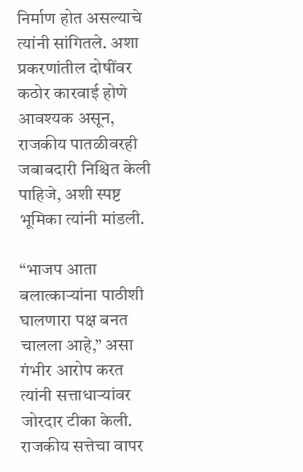निर्माण होत असल्याचे त्यांनी सांगितले. अशा प्रकरणांतील दोषींवर कठोर कारवाई होणे आवश्यक असून, राजकीय पातळीवरही जबाबदारी निश्चित केली पाहिजे, अशी स्पष्ट भूमिका त्यांनी मांडली.

“भाजप आता बलात्काऱ्यांना पाठीशी घालणारा पक्ष बनत चालला आहे,” असा गंभीर आरोप करत त्यांनी सत्ताधाऱ्यांवर जोरदार टीका केली. राजकीय सत्तेचा वापर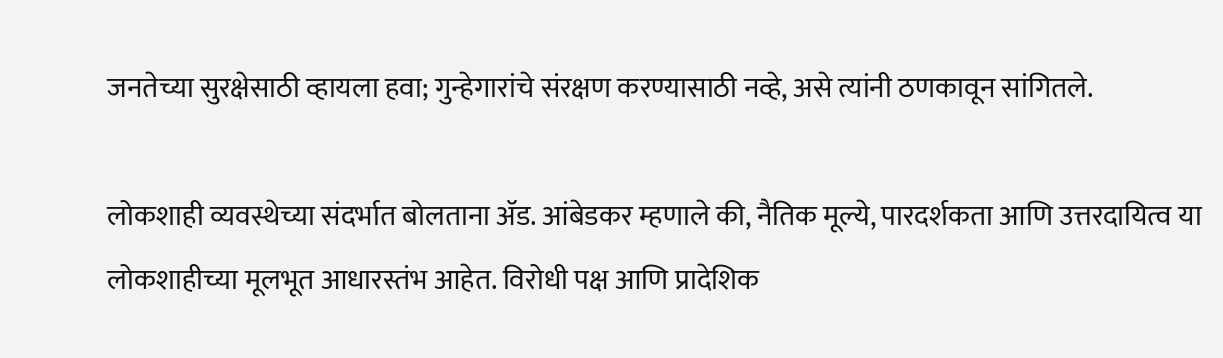जनतेच्या सुरक्षेसाठी व्हायला हवा; गुन्हेगारांचे संरक्षण करण्यासाठी नव्हे, असे त्यांनी ठणकावून सांगितले.

लोकशाही व्यवस्थेच्या संदर्भात बोलताना ॲड. आंबेडकर म्हणाले की, नैतिक मूल्ये, पारदर्शकता आणि उत्तरदायित्व या लोकशाहीच्या मूलभूत आधारस्तंभ आहेत. विरोधी पक्ष आणि प्रादेशिक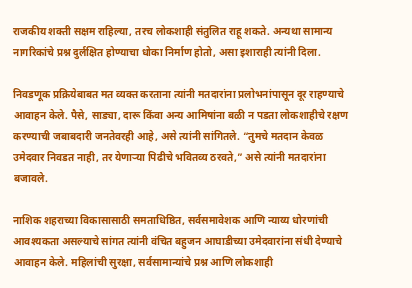राजकीय शक्ती सक्षम राहिल्या, तरच लोकशाही संतुलित राहू शकते. अन्यथा सामान्य नागरिकांचे प्रश्न दुर्लक्षित होण्याचा धोका निर्माण होतो, असा इशाराही त्यांनी दिला.

निवडणूक प्रक्रियेबाबत मत व्यक्त करताना त्यांनी मतदारांना प्रलोभनांपासून दूर राहण्याचे आवाहन केले. पैसे, साड्या, दारू किंवा अन्य आमिषांना बळी न पडता लोकशाहीचे रक्षण करण्याची जबाबदारी जनतेवरही आहे, असे त्यांनी सांगितले. “तुमचे मतदान केवळ उमेदवार निवडत नाही, तर येणाऱ्या पिढीचे भवितव्य ठरवते,” असे त्यांनी मतदारांना बजावले.

नाशिक शहराच्या विकासासाठी समताधिष्ठित, सर्वसमावेशक आणि न्याय्य धोरणांची आवश्यकता असल्याचे सांगत त्यांनी वंचित बहुजन आघाडीच्या उमेदवारांना संधी देण्याचे आवाहन केले. महिलांची सुरक्षा, सर्वसामान्यांचे प्रश्न आणि लोकशाही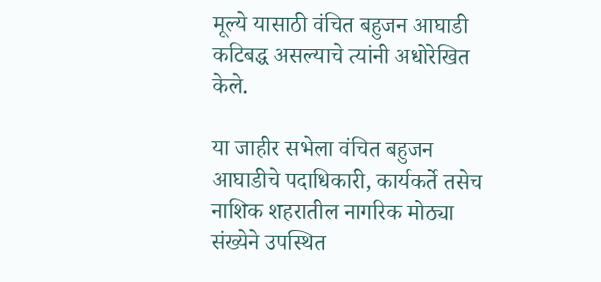मूल्ये यासाठी वंचित बहुजन आघाडी कटिबद्ध असल्याचे त्यांनी अधोरेखित केले.

या जाहीर सभेला वंचित बहुजन आघाडीचे पदाधिकारी, कार्यकर्ते तसेच नाशिक शहरातील नागरिक मोठ्या संख्येने उपस्थित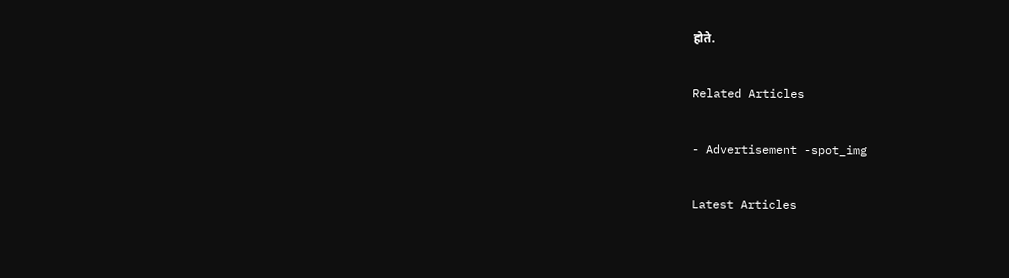होते.

Related Articles

- Advertisement -spot_img

Latest Articles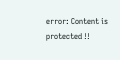error: Content is protected !!